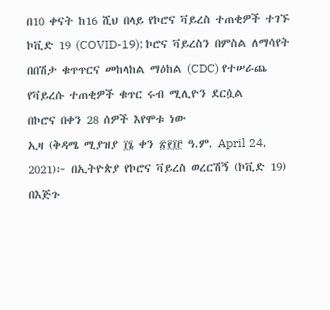በ10 ቀናት ከ16 ሺህ በላይ የኮሮና ቫይረስ ተጠቂዎች ተገኙ
ኮቪድ 19 (COVID-19): ኮሮና ቫይረስን በምስል ለማሳየት በበሽታ ቁጥጥርና መከላከል ማዕከል (CDC) የተሠራጨ
የቫይረሱ ተጠቂዎች ቁጥር ሩብ ሚሊዮን ደርሷል
በኮሮና በቀን 28 ሰዎች እየሞቱ ነው
ኢዛ (ቅዳሜ ሚያዝያ ፲፮ ቀን ፳፻፲፫ ዓ.ም. April 24, 2021)፦ በኢትዮጵያ የኮሮና ቫይረስ ወረርሽኝ (ኮቪድ 19) በእጅጉ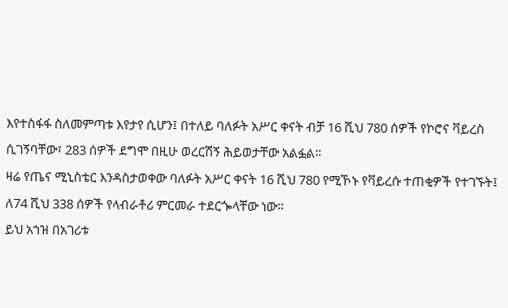እየተስፋፋ ስለመምጣቱ እየታየ ሲሆን፤ በተለይ ባለፉት አሥር ቀናት ብቻ 16 ሺህ 780 ሰዎች የኮሮና ቫይረስ ሲገኝባቸው፣ 283 ሰዎች ደግሞ በዚሁ ወረርሽኝ ሕይወታቸው አልፏል።
ዛሬ የጤና ሚኒስቴር እንዳስታወቀው ባለፉት አሥር ቀናት 16 ሺህ 780 የሚኾኑ የቫይረሱ ተጠቂዎች የተገኙት፤ ለ74 ሺህ 338 ሰዎች የላብራቶሪ ምርመራ ተደርጐላቸው ነው።
ይህ አኀዝ በአገሪቱ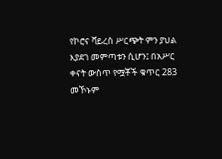የኮሮና ቫይረስ ሥርጭት ምን ያህል እያደገ መምጣቱን ሲሆን፤ በአሥር ቀናት ውስጥ የሟቾች ቁጥር 283 መኾኑም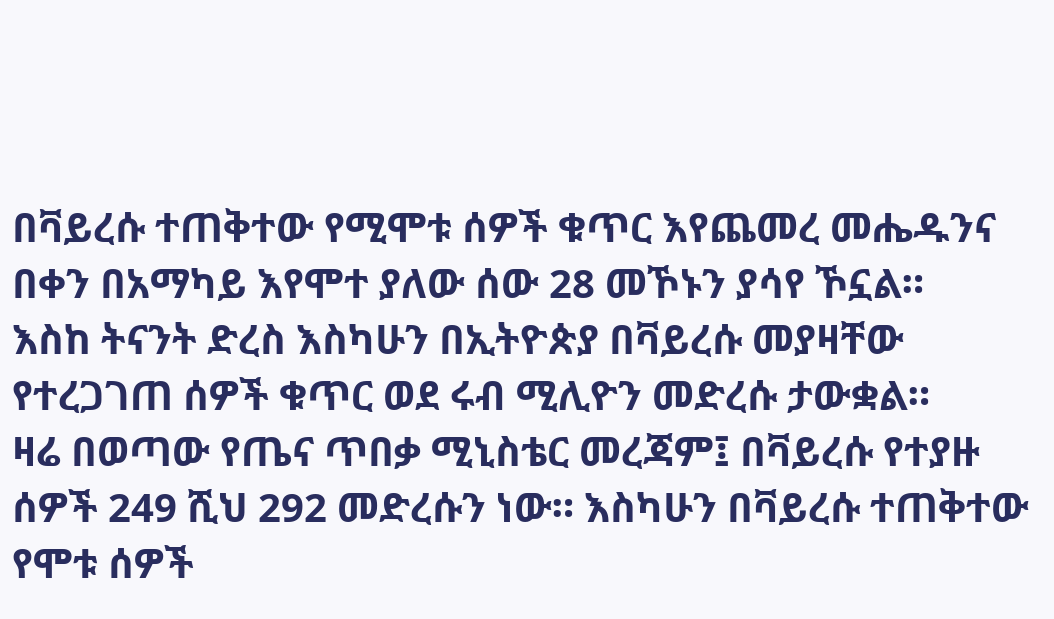በቫይረሱ ተጠቅተው የሚሞቱ ሰዎች ቁጥር እየጨመረ መሔዱንና በቀን በአማካይ እየሞተ ያለው ሰው 28 መኾኑን ያሳየ ኾኗል።
እስከ ትናንት ድረስ እስካሁን በኢትዮጵያ በቫይረሱ መያዛቸው የተረጋገጠ ሰዎች ቁጥር ወደ ሩብ ሚሊዮን መድረሱ ታውቋል።
ዛሬ በወጣው የጤና ጥበቃ ሚኒስቴር መረጃም፤ በቫይረሱ የተያዙ ሰዎች 249 ሺህ 292 መድረሱን ነው። እስካሁን በቫይረሱ ተጠቅተው የሞቱ ሰዎች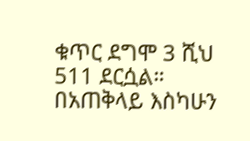ቁጥር ደግሞ 3 ሺህ 511 ደርሷል። በአጠቅላይ እስካሁን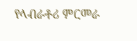የላብራቶሪ ምርመራ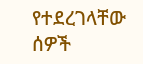የተደረገላቸው ሰዎች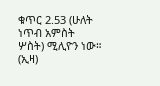ቁጥር 2.53 (ሁለት ነጥብ አምስት ሦስት) ሚሊዮን ነው። (ኢዛ)